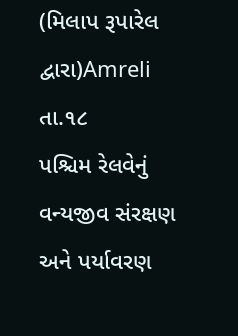(મિલાપ રૂપારેલ દ્વારા)Amreli તા.૧૮
પશ્ચિમ રેલવેનું વન્યજીવ સંરક્ષણ અને પર્યાવરણ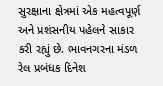સુરક્ષાના ક્ષેત્રમાં એક મહત્વપૂર્ણ અને પ્રશંસનીય પહેલને સાકાર કરી રહ્યું છે. ભાવનગરના મંડળ રેલ પ્રબંધક દિનેશ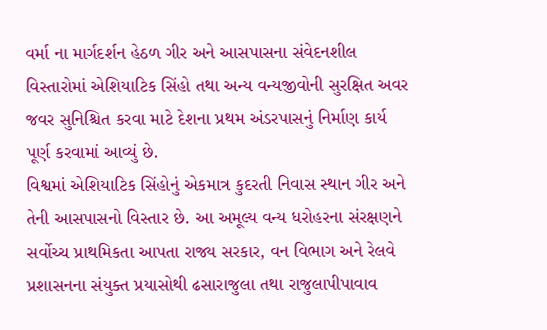વર્મા ના માર્ગદર્શન હેઠળ ગીર અને આસપાસના સંવેદનશીલ વિસ્તારોમાં એશિયાટિક સિંહો તથા અન્ય વન્યજીવોની સુરક્ષિત અવર જવર સુનિશ્ચિત કરવા માટે દેશના પ્રથમ અંડરપાસનું નિર્માણ કાર્ય પૂર્ણ કરવામાં આવ્યું છે.
વિશ્વમાં એશિયાટિક સિંહોનું એકમાત્ર કુદરતી નિવાસ સ્થાન ગીર અને તેની આસપાસનો વિસ્તાર છે. આ અમૂલ્ય વન્ય ધરોહરના સંરક્ષણને સર્વોચ્ચ પ્રાથમિકતા આપતા રાજ્ય સરકાર, વન વિભાગ અને રેલવે પ્રશાસનના સંયુક્ત પ્રયાસોથી ઢસારાજુલા તથા રાજુલાપીપાવાવ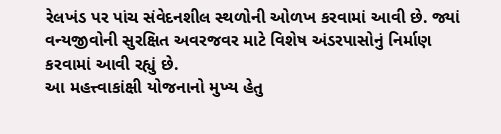રેલખંડ પર પાંચ સંવેદનશીલ સ્થળોની ઓળખ કરવામાં આવી છે. જ્યાં વન્યજીવોની સુરક્ષિત અવરજવર માટે વિશેષ અંડરપાસોનું નિર્માણ કરવામાં આવી રહ્યું છે.
આ મહત્ત્વાકાંક્ષી યોજનાનો મુખ્ય હેતુ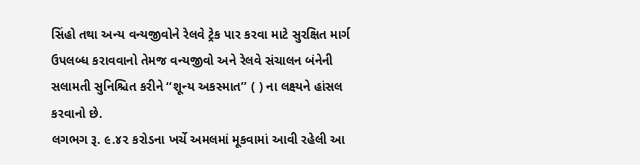સિંહો તથા અન્ય વન્યજીવોને રેલવે ટ્રેક પાર કરવા માટે સુરક્ષિત માર્ગ ઉપલબ્ધ કરાવવાનો તેમજ વન્યજીવો અને રેલવે સંચાલન બંનેની સલામતી સુનિશ્ચિત કરીને ‘‘શૂન્ય અકસ્માત’’ ( ) ના લક્ષ્યને હાંસલ કરવાનો છે.
લગભગ રૂ. ૯.૪૨ કરોડના ખર્ચે અમલમાં મૂકવામાં આવી રહેલી આ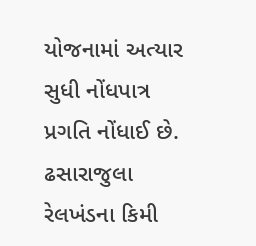યોજનામાં અત્યાર સુધી નોંધપાત્ર પ્રગતિ નોંધાઈ છે. ઢસારાજુલા રેલખંડના કિમી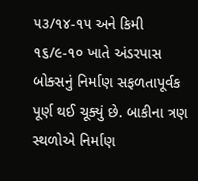૫૩/૧૪-૧૫ અને કિમી ૧૬/૯-૧૦ ખાતે અંડરપાસ બોક્સનું નિર્માણ સફળતાપૂર્વક પૂર્ણ થઈ ચૂક્યું છે. બાકીના ત્રણ સ્થળોએ નિર્માણ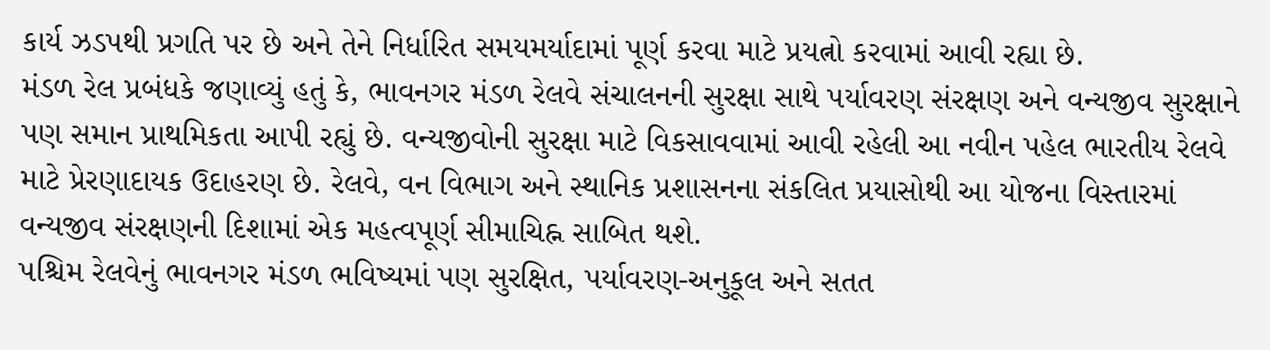કાર્ય ઝડપથી પ્રગતિ પર છે અને તેને નિર્ધારિત સમયમર્યાદામાં પૂર્ણ કરવા માટે પ્રયત્નો કરવામાં આવી રહ્યા છે.
મંડળ રેલ પ્રબંધકે જણાવ્યું હતું કે, ભાવનગર મંડળ રેલવે સંચાલનની સુરક્ષા સાથે પર્યાવરણ સંરક્ષણ અને વન્યજીવ સુરક્ષાને પણ સમાન પ્રાથમિકતા આપી રહ્યું છે. વન્યજીવોની સુરક્ષા માટે વિકસાવવામાં આવી રહેલી આ નવીન પહેલ ભારતીય રેલવે માટે પ્રેરણાદાયક ઉદાહરણ છે. રેલવે, વન વિભાગ અને સ્થાનિક પ્રશાસનના સંકલિત પ્રયાસોથી આ યોજના વિસ્તારમાં વન્યજીવ સંરક્ષણની દિશામાં એક મહત્વપૂર્ણ સીમાચિહ્ન સાબિત થશે.
પશ્ચિમ રેલવેનું ભાવનગર મંડળ ભવિષ્યમાં પણ સુરક્ષિત, પર્યાવરણ-અનુકૂલ અને સતત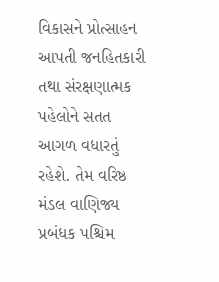વિકાસને પ્રોત્સાહન આપતી જનહિતકારી તથા સંરક્ષણાત્મક પહેલોને સતત આગળ વધારતું રહેશે. તેમ વરિષ્ઠ મંડલ વાણિજ્ય પ્રબંધક પશ્ચિમ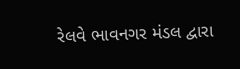રેલવે ભાવનગર મંડલ દ્વારા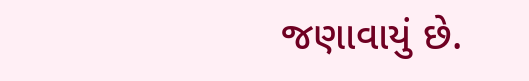જણાવાયું છે.